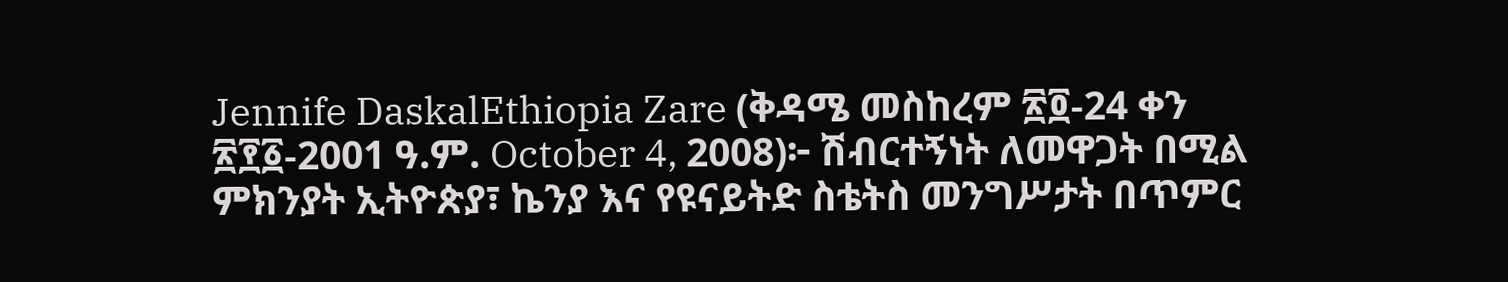Jennife DaskalEthiopia Zare (ቅዳሜ መስከረም ፳፬-24 ቀን ፳፻፩-2001 ዓ.ም. October 4, 2008)፦ ሽብርተኝነት ለመዋጋት በሚል ምክንያት ኢትዮጵያ፣ ኬንያ እና የዩናይትድ ስቴትስ መንግሥታት በጥምር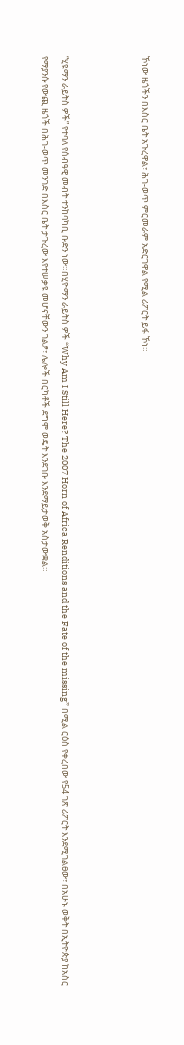ኾነው ዜጎችን በእስር ቤት አጉረዋል፣ ሕገ-ወጥ ምርመራም አድርገዋል የሚል ሪፖርት ይፋ ኾነ።



“ሂዩማን ራይትስ ዎች” የተባለ የሰብዓዊ መብት ተንከባካቢ ቡድን ነው።በሂዮማን ራይትስ ዎች “Why Am I Still Here? The 2007 Horn of Africa Renditions and the Fate of the missing” በሚል ርዕስ የቀረበው የ54 ገጽ ሪፖርት እንደሚገልፀው፣ በአሁኑ ወቅት በኢትዮጵያ ከአስር የማያንሱ የውጪ ዜጎች በሕገ-ወጥ መንገድ በእስር ቤት ታጉረው እየተሠቃዩ መሆናቸውን ገልፆ፣ ሌሎች በርካቶች ደግሞ ወዴት እንደገቡ እንደማይታወቅ አስታውቋል።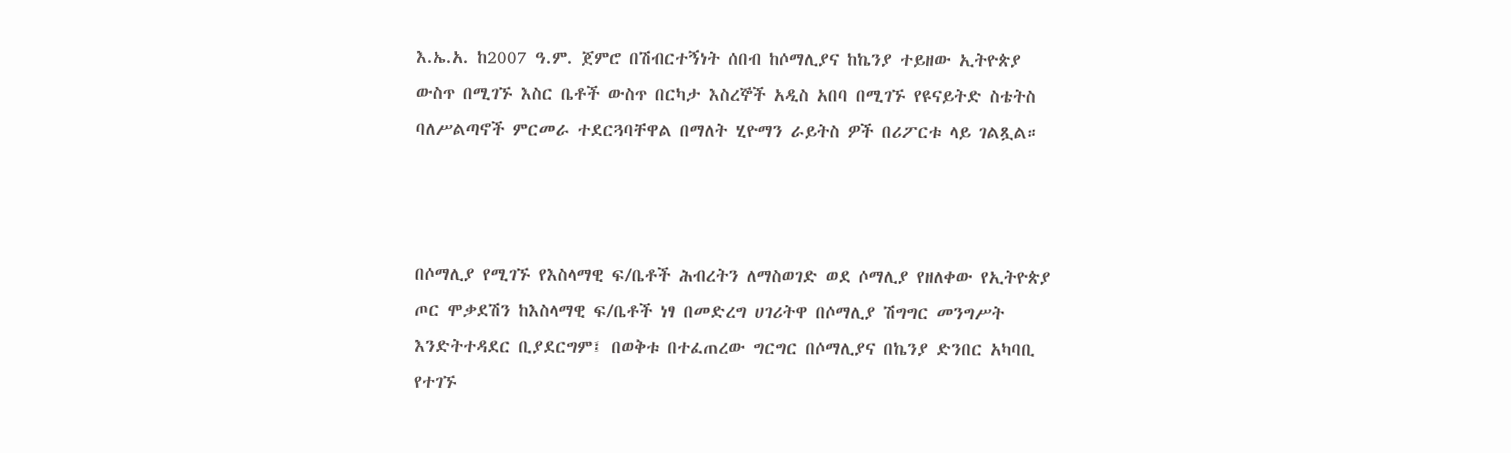እ.ኤ.አ. ከ2007 ዓ.ም. ጀምሮ በሽብርተኝነት ሰበብ ከሶማሊያና ከኬንያ ተይዘው ኢትዮጵያ ውስጥ በሚገኙ እስር ቤቶች ውስጥ በርካታ እስረኞች አዲስ አበባ በሚገኙ የዩናይትድ ስቴትስ ባለሥልጣኖች ምርመራ ተደርጓባቸዋል በማለት ሂዮማን ራይትስ ዎች በሪፖርቱ ላይ ገልጿል።



በሶማሊያ የሚገኙ የእስላማዊ ፍ/ቤቶች ሕብረትን ለማስወገድ ወደ ሶማሊያ የዘለቀው የኢትዮጵያ ጦር ሞቃደሽን ከእስላማዊ ፍ/ቤቶች ነፃ በመድረግ ሀገሪትዋ በሶማሊያ ሽግግር መንግሥት እንድትተዳደር ቢያደርግም፤ በወቅቱ በተፈጠረው ግርግር በሶማሊያና በኬንያ ድንበር አካባቢ የተገኙ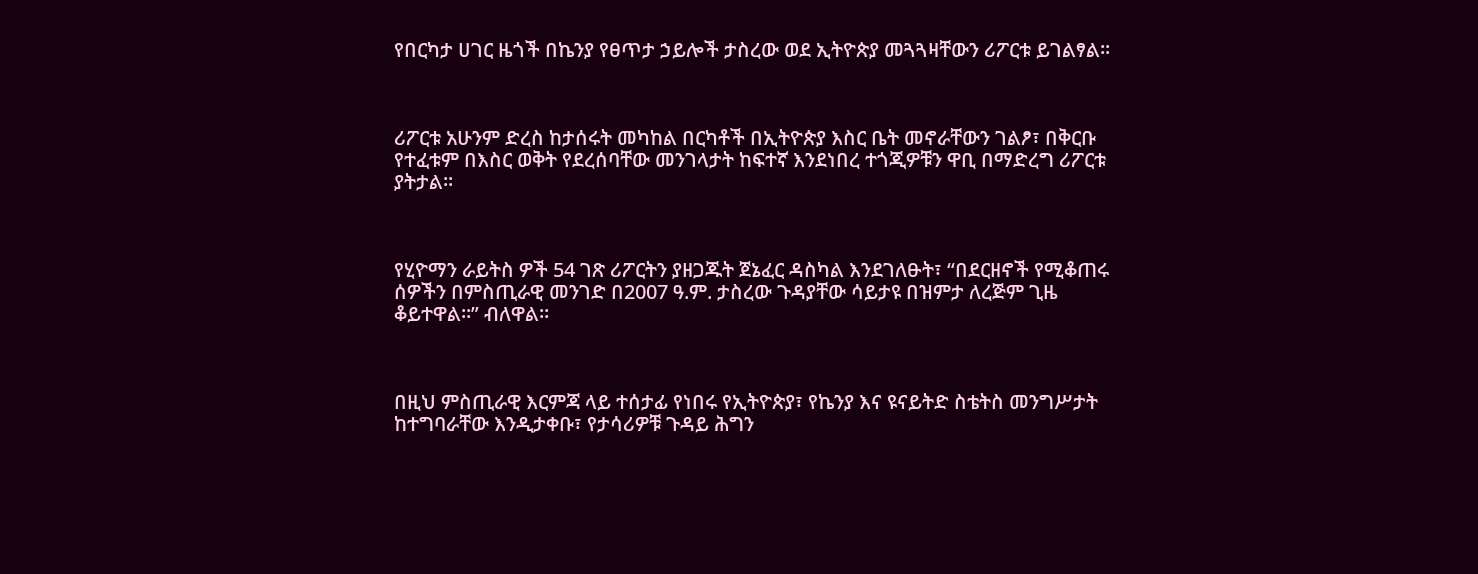የበርካታ ሀገር ዜጎች በኬንያ የፀጥታ ኃይሎች ታስረው ወደ ኢትዮጵያ መጓጓዛቸውን ሪፖርቱ ይገልፃል።



ሪፖርቱ አሁንም ድረስ ከታሰሩት መካከል በርካቶች በኢትዮጵያ እስር ቤት መኖራቸውን ገልፆ፣ በቅርቡ የተፈቱም በእስር ወቅት የደረሰባቸው መንገላታት ከፍተኛ እንደነበረ ተጎጂዎቹን ዋቢ በማድረግ ሪፖርቱ ያትታል።



የሂዮማን ራይትስ ዎች 54 ገጽ ሪፖርትን ያዘጋጁት ጀኔፈር ዳስካል እንደገለፁት፣ “በደርዘኖች የሚቆጠሩ ሰዎችን በምስጢራዊ መንገድ በ2007 ዓ.ም. ታስረው ጉዳያቸው ሳይታዩ በዝምታ ለረጅም ጊዜ ቆይተዋል።” ብለዋል።



በዚህ ምስጢራዊ እርምጃ ላይ ተሰታፊ የነበሩ የኢትዮጵያ፣ የኬንያ እና ዩናይትድ ስቴትስ መንግሥታት ከተግባራቸው እንዲታቀቡ፣ የታሳሪዎቹ ጉዳይ ሕግን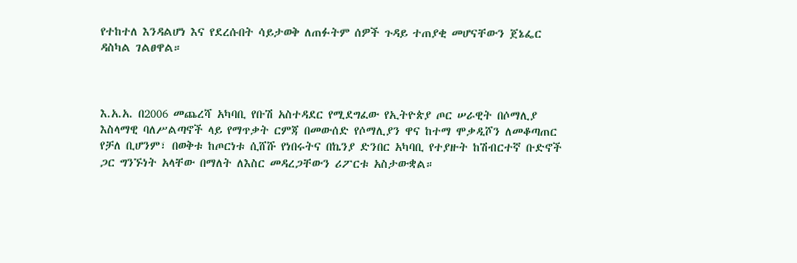የተከተለ እንዳልሆነ እና የደረሱበት ሳይታወቅ ለጠፉትም ሰዎች ጉዳይ ተጠያቂ መሆናቸውን ጀኔፌር ዳስካል ገልፀዋል።



እ.አ.አ. በ2006 መጨረሻ አካባቢ የቡሽ አስተዳደር የሚደግፈው የኢትዮጵያ ጦር ሠራዊት በሶማሊያ እስላማዊ ባለሥልጣኖች ላይ የማጥቃት ርምጃ በመውሰድ የሶማሊያን ዋና ከተማ ሞቃዲሾን ለመቆጣጠር የቻለ ቢሆንም፣ በወቅቱ ከጦርነቱ ሲሸሹ የነበሩትና በኬንያ ድንበር አካባቢ የተያዙት ከሽብርተኛ ቡድኖች ጋር ግንኙነት አላቸው በማለት ለእስር መዳረጋቸውን ሪፖርቱ አስታውቋል።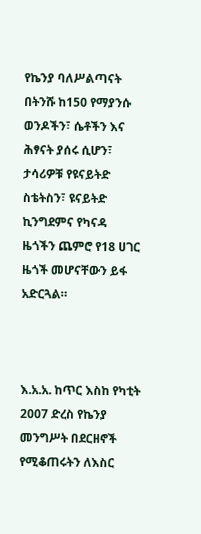የኬንያ ባለሥልጣናት በትንሹ ከ150 የማያንሱ ወንዶችን፣ ሴቶችን እና ሕፃናት ያሰሩ ሲሆን፣ ታሳሪዎቹ የዩናይትድ ስቴትስን፣ ዩናይትድ ኪንግደምና የካናዳ ዜጎችን ጨምሮ የ18 ሀገር ዜጎች መሆናቸውን ይፋ አድርጓል።



እ.አ.አ. ከጥር እስከ የካቲት 2007 ድረስ የኬንያ መንግሥት በደርዘኖች የሚቆጠሩትን ለእስር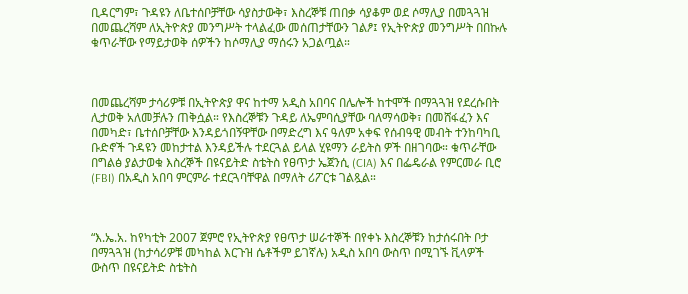ቢዳርግም፣ ጉዳዩን ለቤተሰቦቻቸው ሳያስታውቅ፣ እስረኞቹ ጠበቃ ሳያቆም ወደ ሶማሊያ በመጓጓዝ በመጨረሻም ለኢትዮጵያ መንግሥት ተላልፈው መሰጠታቸውን ገልፆ፤ የኢትዮጵያ መንግሥት በበኩሉ ቁጥራቸው የማይታወቅ ሰዎችን ከሶማሊያ ማሰሩን አጋልጧል።



በመጨረሻም ታሳሪዎቹ በኢትዮጵያ ዋና ከተማ አዲስ አበባና በሌሎች ከተሞች በማጓጓዝ የደረሱበት ሊታወቅ አለመቻሉን ጠቅሷል። የእስረኞቹን ጉዳይ ለኤምባሲያቸው ባለማሳወቅ፣ በመሸፋፈን እና በመካድ፣ ቤተሰቦቻቸው እንዳይጎበኝዋቸው በማድረግ እና ዓለም አቀፍ የሰብዓዊ መብት ተንከባካቢ ቡድኖች ጉዳዩን መከታተል እንዳይችሉ ተደርጓል ይላል ሂዩማን ራይትስ ዎች በዘገባው። ቁጥራቸው በግልፅ ያልታወቁ እስረኞች በዩናይትድ ስቴትስ የፀጥታ ኤጀንሲ (CIA) እና በፌዴራል የምርመራ ቢሮ (FBI) በአዲስ አበባ ምርምራ ተደርጓባቸዋል በማለት ሪፖርቱ ገልጿል።



“እ.ኤ.አ. ከየካቲት 2007 ጀምሮ የኢትዮጵያ የፀጥታ ሠራተኞች በየቀኑ እስረኞቹን ከታሰሩበት ቦታ በማጓጓዝ (ከታሳሪዎቹ መካከል እርጉዝ ሴቶችም ይገኛሉ) አዲስ አበባ ውስጥ በሚገኙ ቪላዎች ውስጥ በዩናይትድ ስቴትስ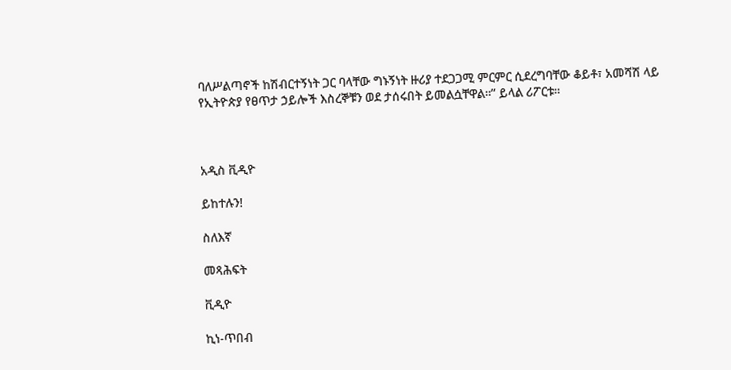ባለሥልጣኖች ከሽብርተኝነት ጋር ባላቸው ግኑኝነት ዙሪያ ተደጋጋሚ ምርምር ሲደረግባቸው ቆይቶ፣ አመሻሽ ላይ የኢትዮጵያ የፀጥታ ኃይሎች እስረኞቹን ወደ ታሰሩበት ይመልሷቸዋል።” ይላል ሪፖርቱ።



አዲስ ቪዲዮ

ይከተሉን!

ስለእኛ

መጻሕፍት

ቪዲዮ

ኪነ-ጥበብ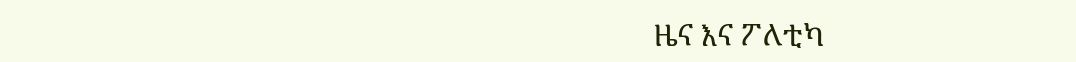ዜና እና ፖለቲካ